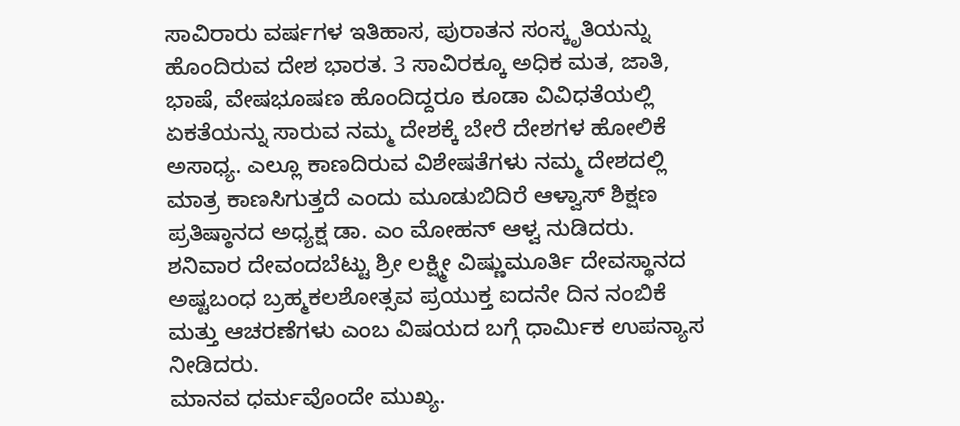ಸಾವಿರಾರು ವರ್ಷಗಳ ಇತಿಹಾಸ, ಪುರಾತನ ಸಂಸ್ಕೃತಿಯನ್ನು ಹೊಂದಿರುವ ದೇಶ ಭಾರತ. 3 ಸಾವಿರಕ್ಕೂ ಅಧಿಕ ಮತ, ಜಾತಿ, ಭಾಷೆ, ವೇಷಭೂಷಣ ಹೊಂದಿದ್ದರೂ ಕೂಡಾ ವಿವಿಧತೆಯಲ್ಲಿ ಏಕತೆಯನ್ನು ಸಾರುವ ನಮ್ಮ ದೇಶಕ್ಕೆ ಬೇರೆ ದೇಶಗಳ ಹೋಲಿಕೆ ಅಸಾಧ್ಯ. ಎಲ್ಲೂ ಕಾಣದಿರುವ ವಿಶೇಷತೆಗಳು ನಮ್ಮ ದೇಶದಲ್ಲಿ ಮಾತ್ರ ಕಾಣಸಿಗುತ್ತದೆ ಎಂದು ಮೂಡುಬಿದಿರೆ ಆಳ್ವಾಸ್ ಶಿಕ್ಷಣ ಪ್ರತಿಷ್ಠಾನದ ಅಧ್ಯಕ್ಷ ಡಾ. ಎಂ ಮೋಹನ್ ಆಳ್ವ ನುಡಿದರು.
ಶನಿವಾರ ದೇವಂದಬೆಟ್ಟು ಶ್ರೀ ಲಕ್ಷ್ಮೀ ವಿಷ್ಣುಮೂರ್ತಿ ದೇವಸ್ಥಾನದ ಅಷ್ಟಬಂಧ ಬ್ರಹ್ಮಕಲಶೋತ್ಸವ ಪ್ರಯುಕ್ತ ಐದನೇ ದಿನ ನಂಬಿಕೆ ಮತ್ತು ಆಚರಣೆಗಳು ಎಂಬ ವಿಷಯದ ಬಗ್ಗೆ ಧಾರ್ಮಿಕ ಉಪನ್ಯಾಸ ನೀಡಿದರು.
ಮಾನವ ಧರ್ಮವೊಂದೇ ಮುಖ್ಯ.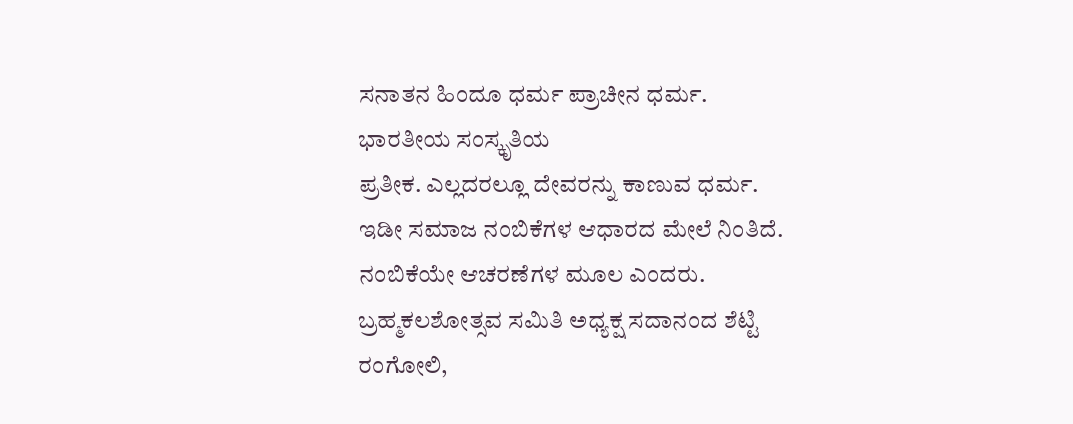ಸನಾತನ ಹಿಂದೂ ಧರ್ಮ ಪ್ರಾಚೀನ ಧರ್ಮ. ಭಾರತೀಯ ಸಂಸ್ಕೃತಿಯ
ಪ್ರತೀಕ. ಎಲ್ಲದರಲ್ಲೂ ದೇವರನ್ನು ಕಾಣುವ ಧರ್ಮ. ಇಡೀ ಸಮಾಜ ನಂಬಿಕೆಗಳ ಆಧಾರದ ಮೇಲೆ ನಿಂತಿದೆ. ನಂಬಿಕೆಯೇ ಆಚರಣೆಗಳ ಮೂಲ ಎಂದರು.
ಬ್ರಹ್ಮಕಲಶೋತ್ಸವ ಸಮಿತಿ ಅಧ್ಯಕ್ಷ ಸದಾನಂದ ಶೆಟ್ಟಿ ರಂಗೋಲಿ,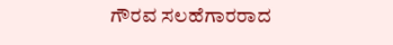ಗೌರವ ಸಲಹೆಗಾರರಾದ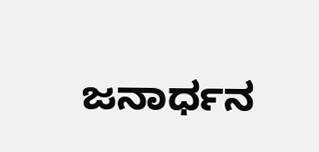ಜನಾರ್ಧನ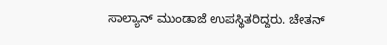ಸಾಲ್ಯಾನ್ ಮುಂಡಾಜೆ ಉಪಸ್ಥಿತರಿದ್ದರು. ಚೇತನ್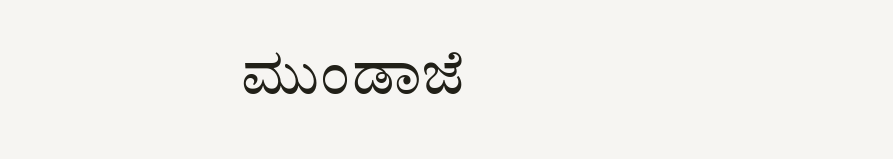ಮುಂಡಾಜೆ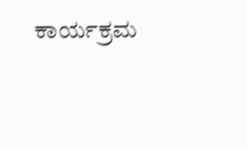ಕಾರ್ಯಕ್ರಮ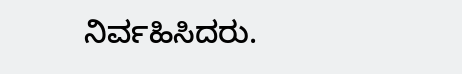ನಿರ್ವಹಿಸಿದರು.